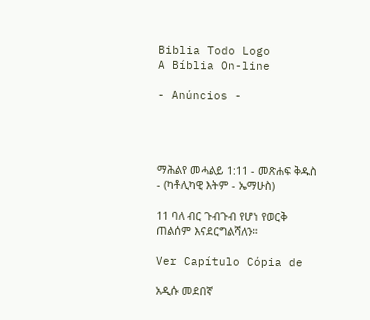Biblia Todo Logo
A Bíblia On-line

- Anúncios -




ማሕልየ መሓልይ 1:11 - መጽሐፍ ቅዱስ - (ካቶሊካዊ እትም - ኤማሁስ)

11 ባለ ብር ጉብጉብ የሆነ የወርቅ ጠልሰም እናደርግልሻለን።

Ver Capítulo Cópia de

አዲሱ መደበኛ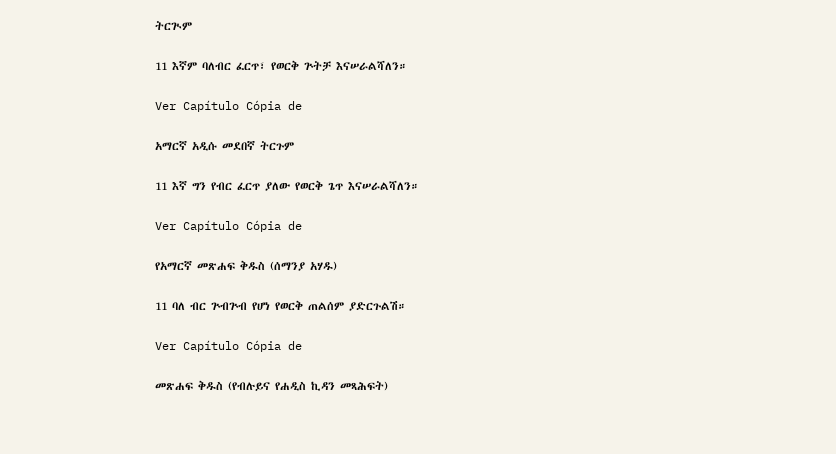ትርጒም

11 እኛም ባለብር ፈርጥ፣ የወርቅ ጕትቻ እናሠራልሻለን።

Ver Capítulo Cópia de

አማርኛ አዲሱ መደበኛ ትርጉም

11 እኛ ግን የብር ፈርጥ ያለው የወርቅ ጌጥ እናሠራልሻለን።

Ver Capítulo Cópia de

የአማርኛ መጽሐፍ ቅዱስ (ሰማንያ አሃዱ)

11 ባለ ብር ጕብጕብ የሆነ የወርቅ ጠልሰም ያድርጉልሽ።

Ver Capítulo Cópia de

መጽሐፍ ቅዱስ (የብሉይና የሐዲስ ኪዳን መጻሕፍት)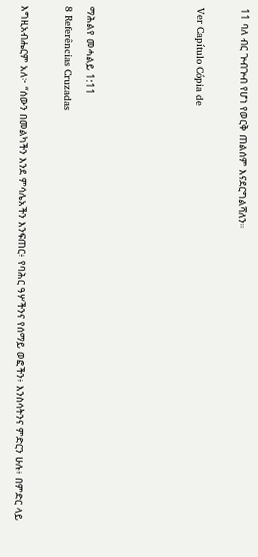11 ባለ ብር ጕብጕብ የሆነ የወርቅ ጠልሰም እናደርግልሻለን።

Ver Capítulo Cópia de




ማሕልየ መሓልይ 1:11
8 Referências Cruzadas

እግዚአብሔርም አለ፦ “ሰውን በመልካችን እንደ ምሳሌአችን እንፍጠር፥ የባሕር ዓሦችንና የሰማይ ወፎችን፥ እንስሳትንና ምድርን ሁሉ፥ በምድር ላይ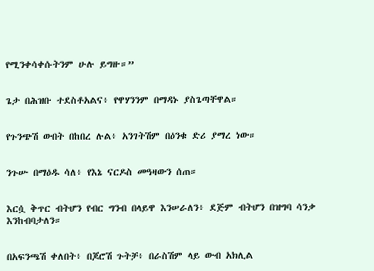የሚንቀሳቀሱትንም ሁሉ ይግዙ።”


ጌታ በሕዝቡ ተደስቶአልና፥ የዋሃንንም በማዳኑ ያስጌጣቸዋል።


የጉንጭሽ ውበት በከበረ ሉል፥ አንገትሽም በዕንቁ ድሪ ያማረ ነው።


ንጉሡ በማዕዱ ሳለ፥ የእኔ ናርዶስ መዓዛውን ሰጠ።


እርሷ ቅጥር ብትሆን የብር ግንብ በላይዋ እንሠራለን፥ ደጅም ብትሆን በዝግባ ሳንቃ እንከብባታለን።


በአፍንጫሽ ቀለበት፥ በጆሮሽ ጉትቻ፥ በራስሽም ላይ ውብ አክሊል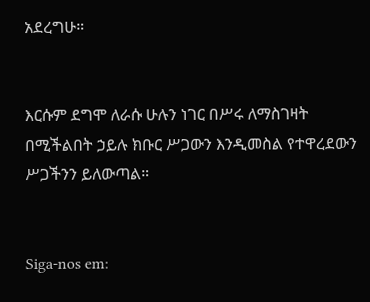አደረግሁ።


እርሱም ደግሞ ለራሱ ሁሉን ነገር በሥሩ ለማስገዛት በሚችልበት ኃይሉ ክቡር ሥጋውን እንዲመስል የተዋረደውን ሥጋችንን ይለውጣል።


Siga-nos em: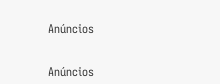Anúncios


Anúncios